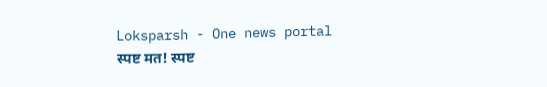Loksparsh - One news portal
स्पष्ट मत! स्पष्ट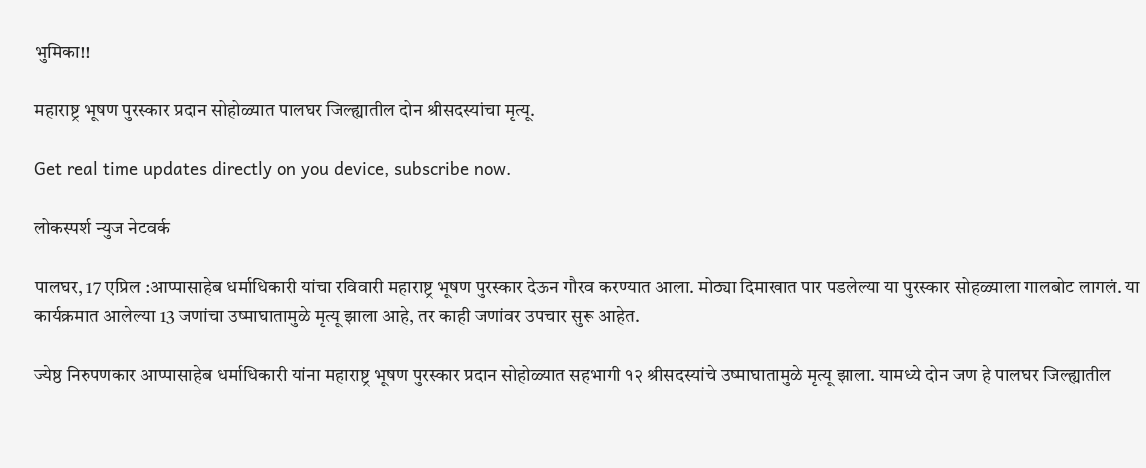भुमिका!!

महाराष्ट्र भूषण पुरस्कार प्रदान सोहोळ्यात पालघर जिल्ह्यातील दोन श्रीसदस्यांचा मृत्यू.

Get real time updates directly on you device, subscribe now.

लोकस्पर्श न्युज नेटवर्क

पालघर, 17 एप्रिल :आप्पासाहेब धर्माधिकारी यांचा रविवारी महाराष्ट्र भूषण पुरस्कार देऊन गौरव करण्यात आला. मोठ्या दिमाखात पार पडलेल्या या पुरस्कार सोहळ्याला गालबोट लागलं. या कार्यक्रमात आलेल्या 13 जणांचा उष्माघातामुळे मृत्यू झाला आहे, तर काही जणांवर उपचार सुरू आहेत.

ज्येष्ठ निरुपणकार आप्पासाहेब धर्माधिकारी यांना महाराष्ट्र भूषण पुरस्कार प्रदान सोहोळ्यात सहभागी १२ श्रीसदस्यांचे उष्माघातामुळे मृत्यू झाला. यामध्ये दोन जण हे पालघर जिल्ह्यातील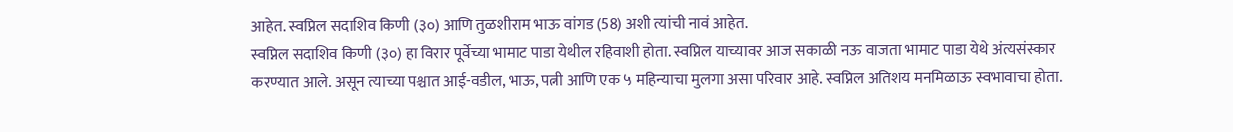आहेत. स्वप्निल सदाशिव किणी (३०) आणि तुळशीराम भाऊ वांगड (58) अशी त्यांची नावं आहेत.
स्वप्निल सदाशिव किणी (३०) हा विरार पूर्वेच्या भामाट पाडा येथील रहिवाशी होता. स्वप्निल याच्यावर आज सकाळी नऊ वाजता भामाट पाडा येथे अंत्यसंस्कार करण्यात आले. असून त्याच्या पश्चात आई-वडील, भाऊ, पत्नी आणि एक ५ महिन्याचा मुलगा असा परिवार आहे. स्वप्निल अतिशय मनमिळाऊ स्वभावाचा होता.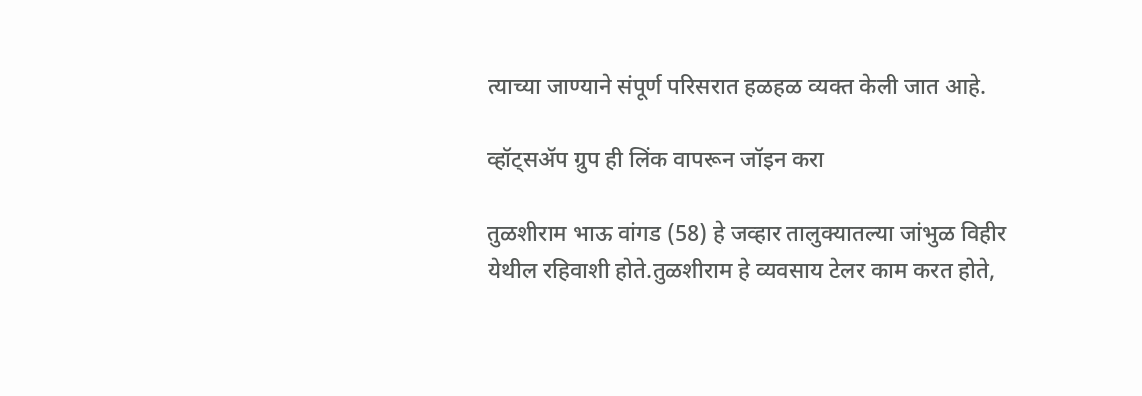त्याच्या जाण्याने संपूर्ण परिसरात हळहळ व्यक्त केली जात आहे.

व्हॉट्सॲप ग्रुप ही लिंक वापरून जॉइन करा

तुळशीराम भाऊ वांगड (58) हे जव्हार तालुक्यातल्या जांभुळ विहीर येथील रहिवाशी होते.तुळशीराम हे व्यवसाय टेलर काम करत होते,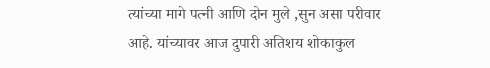त्यांच्या मागे पत्नी आणि दोन मुले ,सुन असा परीवार आहे. यांच्यावर आज दुपारी अतिशय शोकाकुल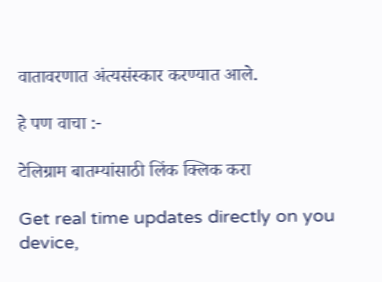वातावरणात अंत्यसंस्कार करण्यात आले.

हे पण वाचा :-

टेलिग्राम बातम्यांसाठी लिंक क्लिक करा

Get real time updates directly on you device,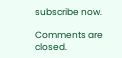subscribe now.

Comments are closed.